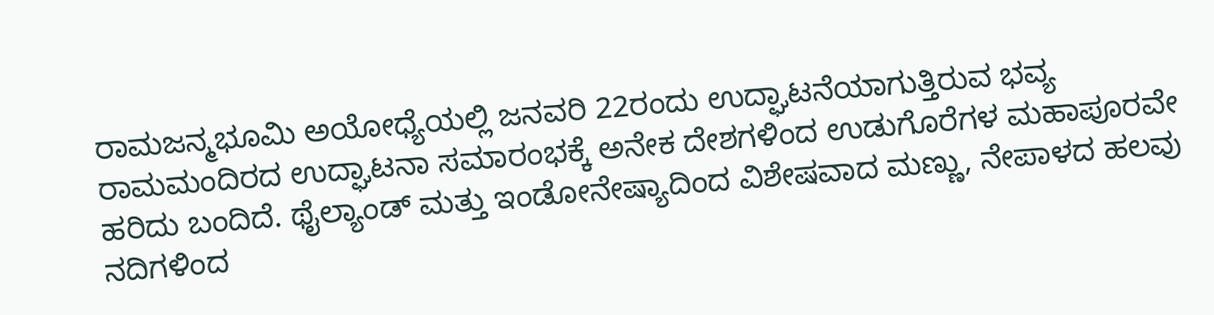ರಾಮಜನ್ಮಭೂಮಿ ಅಯೋಧ್ಯೆಯಲ್ಲಿ ಜನವರಿ 22ರಂದು ಉದ್ಘಾಟನೆಯಾಗುತ್ತಿರುವ ಭವ್ಯ ರಾಮಮಂದಿರದ ಉದ್ಘಾಟನಾ ಸಮಾರಂಭಕ್ಕೆ ಅನೇಕ ದೇಶಗಳಿಂದ ಉಡುಗೊರೆಗಳ ಮಹಾಪೂರವೇ ಹರಿದು ಬಂದಿದೆ. ಥೈಲ್ಯಾಂಡ್ ಮತ್ತು ಇಂಡೋನೇಷ್ಯಾದಿಂದ ವಿಶೇಷವಾದ ಮಣ್ಣು, ನೇಪಾಳದ ಹಲವು ನದಿಗಳಿಂದ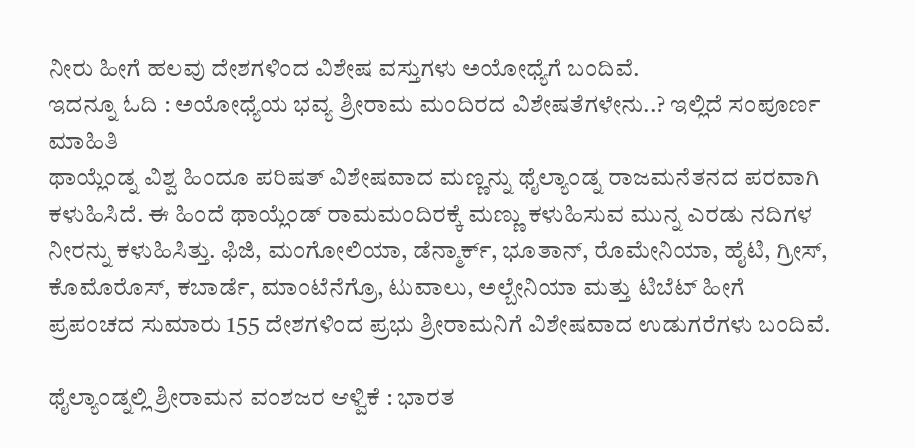ನೀರು ಹೀಗೆ ಹಲವು ದೇಶಗಳಿಂದ ವಿಶೇಷ ವಸ್ತುಗಳು ಅಯೋಧ್ಯೆಗೆ ಬಂದಿವೆ.
ಇದನ್ನೂ ಓದಿ : ಅಯೋಧ್ಯೆಯ ಭವ್ಯ ಶ್ರೀರಾಮ ಮಂದಿರದ ವಿಶೇಷತೆಗಳೇನು..? ಇಲ್ಲಿದೆ ಸಂಪೂರ್ಣ ಮಾಹಿತಿ
ಥಾಯ್ಲೆಂಡ್ನ ವಿಶ್ವ ಹಿಂದೂ ಪರಿಷತ್ ವಿಶೇಷವಾದ ಮಣ್ಣನ್ನು ಥೈಲ್ಯಾಂಡ್ನ ರಾಜಮನೆತನದ ಪರವಾಗಿ ಕಳುಹಿಸಿದೆ. ಈ ಹಿಂದೆ ಥಾಯ್ಲೆಂಡ್ ರಾಮಮಂದಿರಕ್ಕೆ ಮಣ್ಣು ಕಳುಹಿಸುವ ಮುನ್ನ ಎರಡು ನದಿಗಳ ನೀರನ್ನು ಕಳುಹಿಸಿತ್ತು. ಫಿಜಿ, ಮಂಗೋಲಿಯಾ, ಡೆನ್ಮಾರ್ಕ್, ಭೂತಾನ್, ರೊಮೇನಿಯಾ, ಹೈಟಿ, ಗ್ರೀಸ್, ಕೊಮೊರೊಸ್, ಕಬಾರ್ಡೆ, ಮಾಂಟೆನೆಗ್ರೊ, ಟುವಾಲು, ಅಲ್ಬೇನಿಯಾ ಮತ್ತು ಟಿಬೆಟ್ ಹೀಗೆ ಪ್ರಪಂಚದ ಸುಮಾರು 155 ದೇಶಗಳಿಂದ ಪ್ರಭು ಶ್ರೀರಾಮನಿಗೆ ವಿಶೇಷವಾದ ಉಡುಗರೆಗಳು ಬಂದಿವೆ.

ಥೈಲ್ಯಾಂಡ್ನಲ್ಲಿ ಶ್ರೀರಾಮನ ವಂಶಜರ ಆಳ್ವಿಕೆ : ಭಾರತ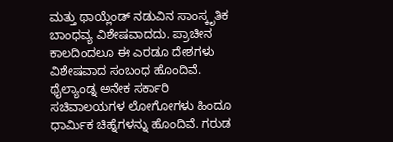ಮತ್ತು ಥಾಯ್ಲೆಂಡ್ ನಡುವಿನ ಸಾಂಸ್ಕೃತಿಕ ಬಾಂಧವ್ಯ ವಿಶೇಷವಾದದು. ಪ್ರಾಚೀನ ಕಾಲದಿಂದಲೂ ಈ ಎರಡೂ ದೇಶಗಳು ವಿಶೇಷವಾದ ಸಂಬಂಧ ಹೊಂದಿವೆ. ಥೈಲ್ಯಾಂಡ್ನ ಅನೇಕ ಸರ್ಕಾರಿ ಸಚಿವಾಲಯಗಳ ಲೋಗೋಗಳು ಹಿಂದೂ ಧಾರ್ಮಿಕ ಚಿಹ್ನೆಗಳನ್ನು ಹೊಂದಿವೆ. ಗರುಡ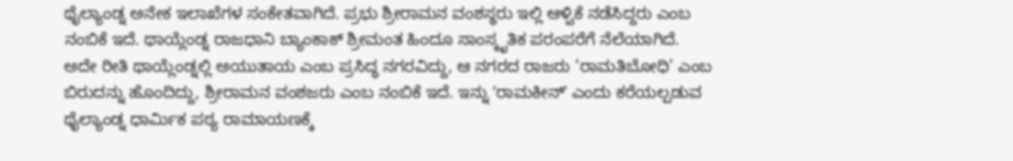ಥೈಲ್ಯಾಂಡ್ನ ಅನೇಕ ಇಲಾಖೆಗಳ ಸಂಕೇತವಾಗಿದೆ. ಪ್ರಭು ಶ್ರೀರಾಮನ ವಂಶಸ್ಥರು ಇಲ್ಲಿ ಆಳ್ವಿಕೆ ನಡೆಸಿದ್ದರು ಎಂಬ ನಂಬಿಕೆ ಇದೆ. ಥಾಯ್ಲೆಂಡ್ನ ರಾಜಧಾನಿ ಬ್ಯಾಂಕಾಕ್ ಶ್ರೀಮಂತ ಹಿಂದೂ ಸಾಂಸ್ಕೃತಿಕ ಪರಂಪರೆಗೆ ನೆಲೆಯಾಗಿದೆ.
ಅದೇ ರೀತಿ ಥಾಯ್ಲೆಂಡ್ನಲ್ಲಿ ಅಯುತಾಯ ಎಂಬ ಪ್ರಸಿದ್ಧ ನಗರವಿದ್ದು, ಆ ನಗರದ ರಾಜರು ‘ರಾಮತಿಬೋಧಿ’ ಎಂಬ ಬಿರುದನ್ನು ಹೊಂದಿದ್ದು, ಶ್ರೀರಾಮನ ವಂಶಜರು ಎಂಬ ನಂಬಿಕೆ ಇದೆ. ಇನ್ನು ʼರಾಮಕೀನ್ʼ ಎಂದು ಕರೆಯಲ್ಪಡುವ ಥೈಲ್ಯಾಂಡ್ನ ಧಾರ್ಮಿಕ ಪಠ್ಯ ರಾಮಾಯಣಕ್ಕೆ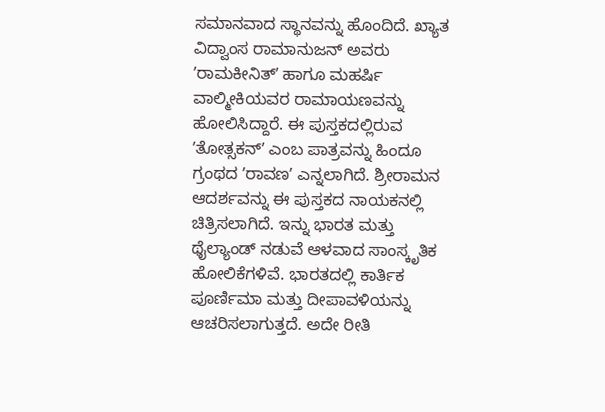ಸಮಾನವಾದ ಸ್ಥಾನವನ್ನು ಹೊಂದಿದೆ. ಖ್ಯಾತ ವಿದ್ವಾಂಸ ರಾಮಾನುಜನ್ ಅವರು ʼರಾಮಕೀನಿತ್ʼ ಹಾಗೂ ಮಹರ್ಷಿ ವಾಲ್ಮೀಕಿಯವರ ರಾಮಾಯಣವನ್ನು ಹೋಲಿಸಿದ್ದಾರೆ. ಈ ಪುಸ್ತಕದಲ್ಲಿರುವ ʼತೋತ್ಸಕನ್ʼ ಎಂಬ ಪಾತ್ರವನ್ನು ಹಿಂದೂ ಗ್ರಂಥದ ʼರಾವಣʼ ಎನ್ನಲಾಗಿದೆ. ಶ್ರೀರಾಮನ ಆದರ್ಶವನ್ನು ಈ ಪುಸ್ತಕದ ನಾಯಕನಲ್ಲಿ ಚಿತ್ರಿಸಲಾಗಿದೆ. ಇನ್ನು ಭಾರತ ಮತ್ತು ಥೈಲ್ಯಾಂಡ್ ನಡುವೆ ಆಳವಾದ ಸಾಂಸ್ಕೃತಿಕ ಹೋಲಿಕೆಗಳಿವೆ. ಭಾರತದಲ್ಲಿ ಕಾರ್ತಿಕ ಪೂರ್ಣಿಮಾ ಮತ್ತು ದೀಪಾವಳಿಯನ್ನು ಆಚರಿಸಲಾಗುತ್ತದೆ. ಅದೇ ರೀತಿ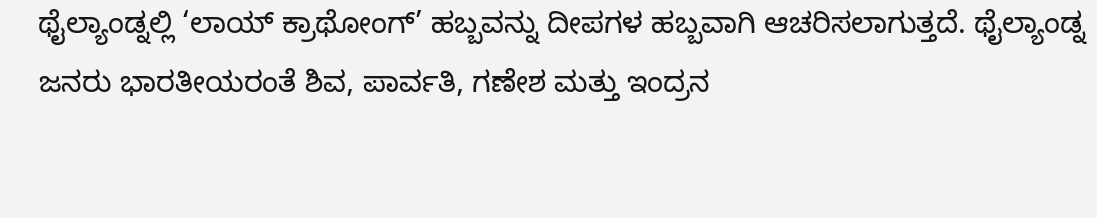ಥೈಲ್ಯಾಂಡ್ನಲ್ಲಿ ‘ಲಾಯ್ ಕ್ರಾಥೋಂಗ್’ ಹಬ್ಬವನ್ನು ದೀಪಗಳ ಹಬ್ಬವಾಗಿ ಆಚರಿಸಲಾಗುತ್ತದೆ. ಥೈಲ್ಯಾಂಡ್ನ ಜನರು ಭಾರತೀಯರಂತೆ ಶಿವ, ಪಾರ್ವತಿ, ಗಣೇಶ ಮತ್ತು ಇಂದ್ರನ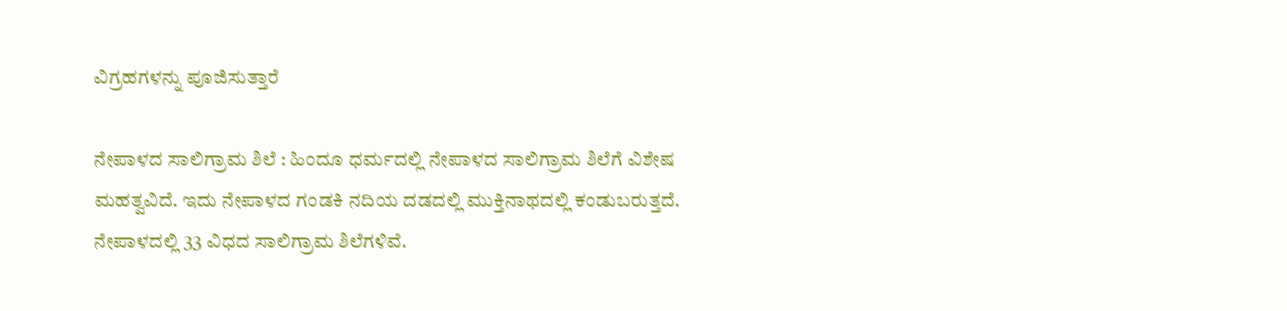ವಿಗ್ರಹಗಳನ್ನು ಪೂಜಿಸುತ್ತಾರೆ

ನೇಪಾಳದ ಸಾಲಿಗ್ರಾಮ ಶಿಲೆ : ಹಿಂದೂ ಧರ್ಮದಲ್ಲಿ ನೇಪಾಳದ ಸಾಲಿಗ್ರಾಮ ಶಿಲೆಗೆ ವಿಶೇಷ ಮಹತ್ವವಿದೆ. ಇದು ನೇಪಾಳದ ಗಂಡಕಿ ನದಿಯ ದಡದಲ್ಲಿ ಮುಕ್ತಿನಾಥದಲ್ಲಿ ಕಂಡುಬರುತ್ತದೆ. ನೇಪಾಳದಲ್ಲಿ 33 ವಿಧದ ಸಾಲಿಗ್ರಾಮ ಶಿಲೆಗಳಿವೆ.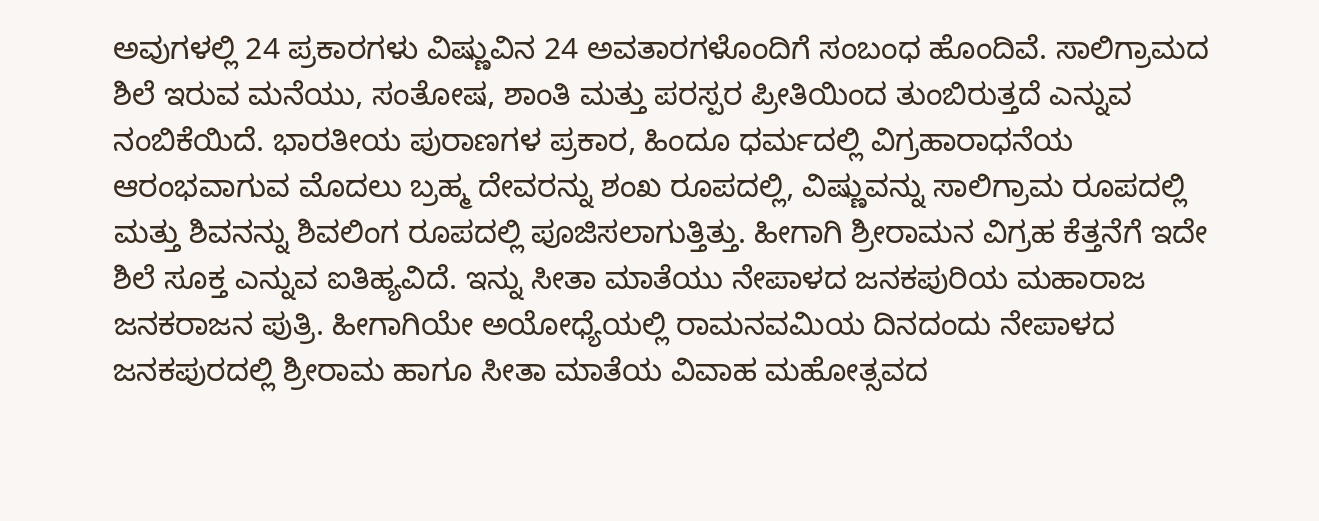ಅವುಗಳಲ್ಲಿ 24 ಪ್ರಕಾರಗಳು ವಿಷ್ಣುವಿನ 24 ಅವತಾರಗಳೊಂದಿಗೆ ಸಂಬಂಧ ಹೊಂದಿವೆ. ಸಾಲಿಗ್ರಾಮದ ಶಿಲೆ ಇರುವ ಮನೆಯು, ಸಂತೋಷ, ಶಾಂತಿ ಮತ್ತು ಪರಸ್ಪರ ಪ್ರೀತಿಯಿಂದ ತುಂಬಿರುತ್ತದೆ ಎನ್ನುವ ನಂಬಿಕೆಯಿದೆ. ಭಾರತೀಯ ಪುರಾಣಗಳ ಪ್ರಕಾರ, ಹಿಂದೂ ಧರ್ಮದಲ್ಲಿ ವಿಗ್ರಹಾರಾಧನೆಯ ಆರಂಭವಾಗುವ ಮೊದಲು ಬ್ರಹ್ಮ ದೇವರನ್ನು ಶಂಖ ರೂಪದಲ್ಲಿ, ವಿಷ್ಣುವನ್ನು ಸಾಲಿಗ್ರಾಮ ರೂಪದಲ್ಲಿ ಮತ್ತು ಶಿವನನ್ನು ಶಿವಲಿಂಗ ರೂಪದಲ್ಲಿ ಪೂಜಿಸಲಾಗುತ್ತಿತ್ತು. ಹೀಗಾಗಿ ಶ್ರೀರಾಮನ ವಿಗ್ರಹ ಕೆತ್ತನೆಗೆ ಇದೇ ಶಿಲೆ ಸೂಕ್ತ ಎನ್ನುವ ಐತಿಹ್ಯವಿದೆ. ಇನ್ನು ಸೀತಾ ಮಾತೆಯು ನೇಪಾಳದ ಜನಕಪುರಿಯ ಮಹಾರಾಜ ಜನಕರಾಜನ ಪುತ್ರಿ. ಹೀಗಾಗಿಯೇ ಅಯೋಧ್ಯೆಯಲ್ಲಿ ರಾಮನವಮಿಯ ದಿನದಂದು ನೇಪಾಳದ ಜನಕಪುರದಲ್ಲಿ ಶ್ರೀರಾಮ ಹಾಗೂ ಸೀತಾ ಮಾತೆಯ ವಿವಾಹ ಮಹೋತ್ಸವದ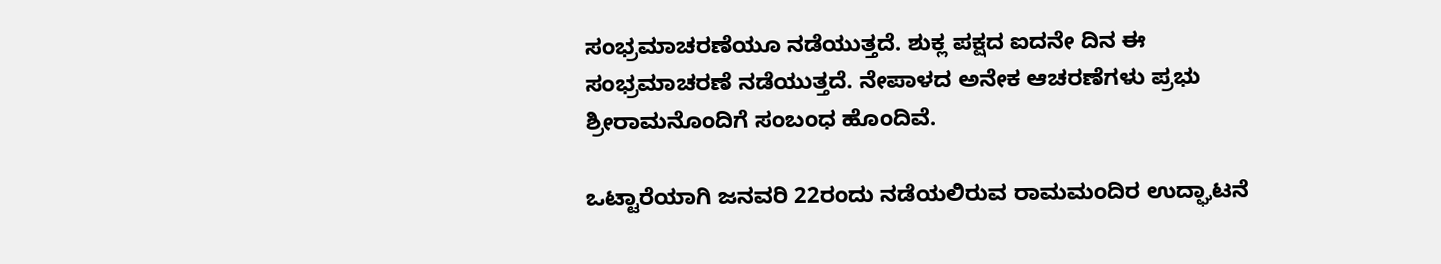ಸಂಭ್ರಮಾಚರಣೆಯೂ ನಡೆಯುತ್ತದೆ. ಶುಕ್ಲ ಪಕ್ಷದ ಐದನೇ ದಿನ ಈ ಸಂಭ್ರಮಾಚರಣೆ ನಡೆಯುತ್ತದೆ. ನೇಪಾಳದ ಅನೇಕ ಆಚರಣೆಗಳು ಪ್ರಭು ಶ್ರೀರಾಮನೊಂದಿಗೆ ಸಂಬಂಧ ಹೊಂದಿವೆ.

ಒಟ್ಟಾರೆಯಾಗಿ ಜನವರಿ 22ರಂದು ನಡೆಯಲಿರುವ ರಾಮಮಂದಿರ ಉದ್ಘಾಟನೆ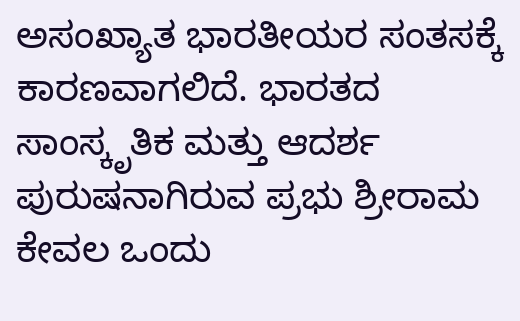ಅಸಂಖ್ಯಾತ ಭಾರತೀಯರ ಸಂತಸಕ್ಕೆ ಕಾರಣವಾಗಲಿದೆ. ಭಾರತದ ಸಾಂಸ್ಕೃತಿಕ ಮತ್ತು ಆದರ್ಶ ಪುರುಷನಾಗಿರುವ ಪ್ರಭು ಶ್ರೀರಾಮ ಕೇವಲ ಒಂದು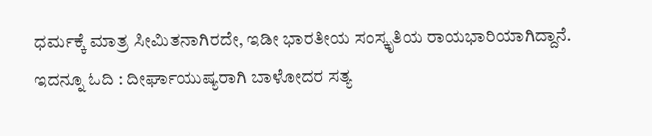ಧರ್ಮಕ್ಕೆ ಮಾತ್ರ ಸೀಮಿತನಾಗಿರದೇ, ಇಡೀ ಭಾರತೀಯ ಸಂಸ್ಕೃತಿಯ ರಾಯಭಾರಿಯಾಗಿದ್ದಾನೆ.
ಇದನ್ನೂ ಓದಿ : ದೀರ್ಘಾಯುಷ್ಯರಾಗಿ ಬಾಳೋದರ ಸತ್ಯ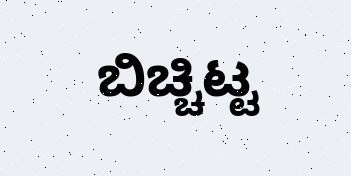ಬಿಚ್ಚಿಟ್ಟ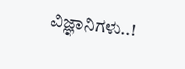ವಿಜ್ಞಾನಿಗಳು..!